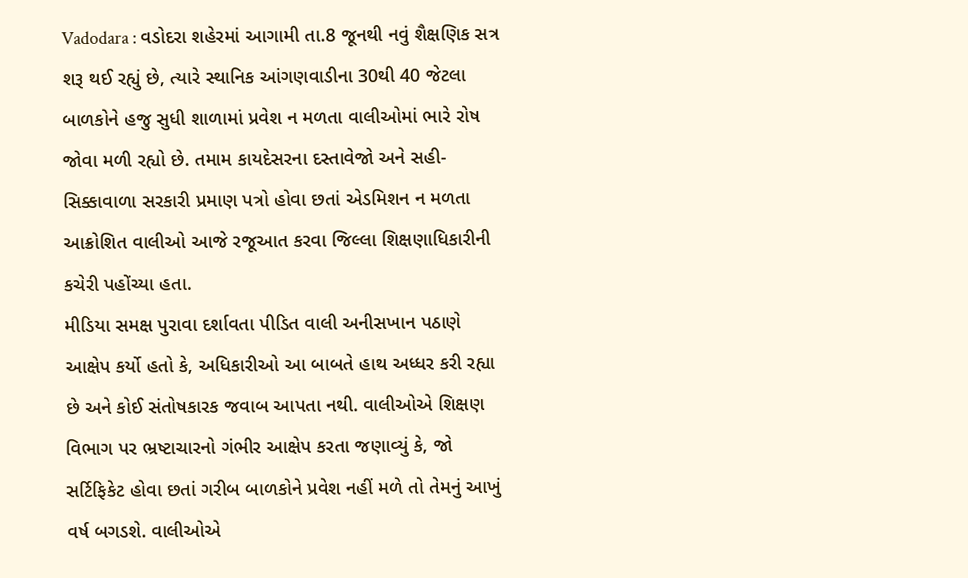Vadodara : વડોદરા શહેરમાં આગામી તા.8 જૂનથી નવું શૈક્ષણિક સત્ર શરૂ થઈ રહ્યું છે, ત્યારે સ્થાનિક આંગણવાડીના 30થી 40 જેટલા બાળકોને હજુ સુધી શાળામાં પ્રવેશ ન મળતા વાલીઓમાં ભારે રોષ જોવા મળી રહ્યો છે. તમામ કાયદેસરના દસ્તાવેજો અને સહી-સિક્કાવાળા સરકારી પ્રમાણ પત્રો હોવા છતાં એડમિશન ન મળતા આક્રોશિત વાલીઓ આજે રજૂઆત કરવા જિલ્લા શિક્ષણાધિકારીની કચેરી પહોંચ્યા હતા.
મીડિયા સમક્ષ પુરાવા દર્શાવતા પીડિત વાલી અનીસખાન પઠાણે આક્ષેપ કર્યો હતો કે, અધિકારીઓ આ બાબતે હાથ અધ્ધર કરી રહ્યા છે અને કોઈ સંતોષકારક જવાબ આપતા નથી. વાલીઓએ શિક્ષણ વિભાગ પર ભ્રષ્ટાચારનો ગંભીર આક્ષેપ કરતા જણાવ્યું કે, જો સર્ટિફિકેટ હોવા છતાં ગરીબ બાળકોને પ્રવેશ નહીં મળે તો તેમનું આખું વર્ષ બગડશે. વાલીઓએ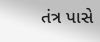તંત્ર પાસે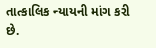તાત્કાલિક ન્યાયની માંગ કરી છે.